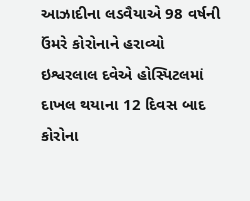આઝાદીના લડવૈયાએ 98 વર્ષની ઉંમરે કોરોનાને હરાવ્યો
ઇશ્વરલાલ દવેએ હોસ્પિટલમાં દાખલ થયાના 12 દિવસ બાદ કોરોના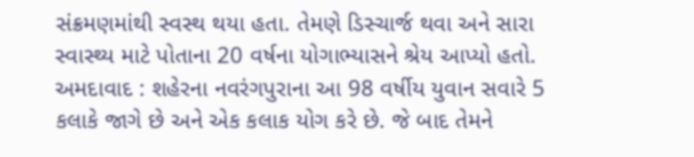સંક્રમણમાંથી સ્વસ્થ થયા હતા. તેમણે ડિસ્ચાર્જ થવા અને સારા સ્વાસ્થ્ય માટે પોતાના 20 વર્ષના યોગાભ્યાસને શ્રેય આપ્યો હતો.
અમદાવાદ : શહેરના નવરંગપુરાના આ 98 વર્ષીય યુવાન સવારે 5 કલાકે જાગે છે અને એક કલાક યોગ કરે છે. જે બાદ તેમને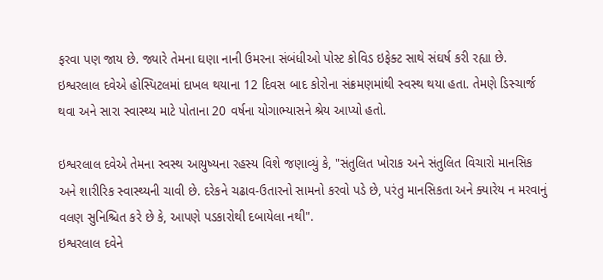ફરવા પણ જાય છે. જ્યારે તેમના ઘણા નાની ઉમરના સંબંધીઓ પોસ્ટ કોવિડ ઇફેક્ટ સાથે સંઘર્ષ કરી રહ્યા છે. ઇશ્વરલાલ દવેએ હોસ્પિટલમાં દાખલ થયાના 12 દિવસ બાદ કોરોના સંક્રમણમાંથી સ્વસ્થ થયા હતા. તેમણે ડિસ્ચાર્જ થવા અને સારા સ્વાસ્થ્ય માટે પોતાના 20 વર્ષના યોગાભ્યાસને શ્રેય આપ્યો હતો.

ઇશ્વરલાલ દવેએ તેમના સ્વસ્થ આયુષ્યના રહસ્ય વિશે જણાવ્યું કે, "સંતુલિત ખોરાક અને સંતુલિત વિચારો માનસિક અને શારીરિક સ્વાસ્થ્યની ચાવી છે. દરેકને ચઢાવ-ઉતારનો સામનો કરવો પડે છે, પરંતુ માનસિકતા અને ક્યારેય ન મરવાનું વલણ સુનિશ્ચિત કરે છે કે, આપણે પડકારોથી દબાયેલા નથી".
ઇશ્વરલાલ દવેને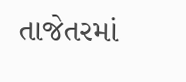તાજેતરમાં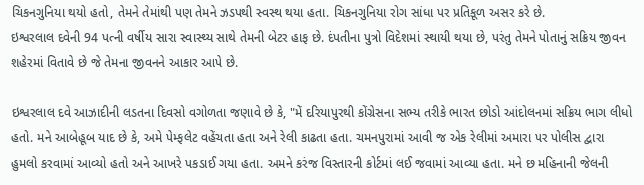ચિકનગુનિયા થયો હતો, તેમને તેમાંથી પણ તેમને ઝડપથી સ્વસ્થ થયા હતા. ચિકનગુનિયા રોગ સાંધા પર પ્રતિકૂળ અસર કરે છે.
ઇશ્વરલાલ દવેની 94 પત્ની વર્ષીય સારા સ્વાસ્થ્ય સાથે તેમની બેટર હાફ છે. દંપતીના પુત્રો વિદેશમાં સ્થાયી થયા છે, પરંતુ તેમને પોતાનું સક્રિય જીવન શહેરમાં વિતાવે છે જે તેમના જીવનને આકાર આપે છે.

ઇશ્વરલાલ દવે આઝાદીની લડતના દિવસો વગોળતા જણાવે છે કે, "મેં દરિયાપુરથી કોંગ્રેસના સભ્ય તરીકે ભારત છોડો આંદોલનમાં સક્રિય ભાગ લીધો હતો. મને આબેહૂબ યાદ છે કે, અમે પેમ્ફલેટ વહેંચતા હતા અને રેલી કાઢતા હતા. ચમનપુરામાં આવી જ એક રેલીમાં અમારા પર પોલીસ દ્વારા હુમલો કરવામાં આવ્યો હતો અને આખરે પકડાઈ ગયા હતા. અમને કરંજ વિસ્તારની કોર્ટમાં લઈ જવામાં આવ્યા હતા. મને છ મહિનાની જેલની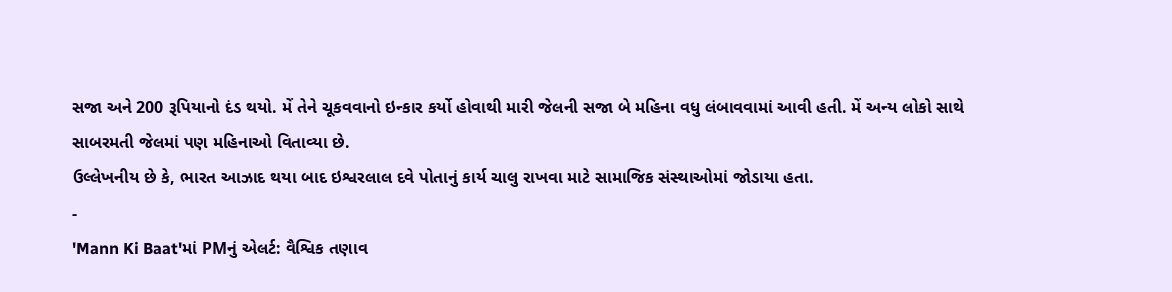સજા અને 200 રૂપિયાનો દંડ થયો. મેં તેને ચૂકવવાનો ઇન્કાર કર્યો હોવાથી મારી જેલની સજા બે મહિના વધુ લંબાવવામાં આવી હતી. મેં અન્ય લોકો સાથે સાબરમતી જેલમાં પણ મહિનાઓ વિતાવ્યા છે.
ઉલ્લેખનીય છે કે, ભારત આઝાદ થયા બાદ ઇશ્વરલાલ દવે પોતાનું કાર્ય ચાલુ રાખવા માટે સામાજિક સંસ્થાઓમાં જોડાયા હતા.
-
'Mann Ki Baat'માં PMનું એલર્ટ: વૈશ્વિક તણાવ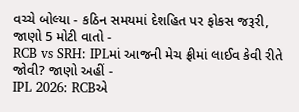વચ્ચે બોલ્યા - કઠિન સમયમાં દેશહિત પર ફોકસ જરૂરી, જાણો 5 મોટી વાતો -
RCB vs SRH: IPLમાં આજની મેચ ફ્રીમાં લાઈવ કેવી રીતે જોવી? જાણો અહીં -
IPL 2026: RCBએ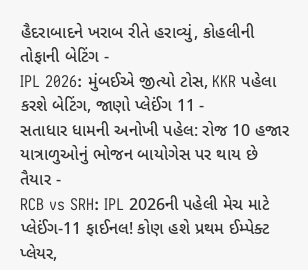હૈદરાબાદને ખરાબ રીતે હરાવ્યું, કોહલીની તોફાની બેટિંગ -
IPL 2026: મુંબઈએ જીત્યો ટોસ, KKR પહેલા કરશે બેટિંગ, જાણો પ્લેઈંગ 11 -
સતાધાર ધામની અનોખી પહેલ: રોજ 10 હજાર યાત્રાળુઓનું ભોજન બાયોગેસ પર થાય છે તૈયાર -
RCB vs SRH: IPL 2026ની પહેલી મેચ માટે પ્લેઈંગ-11 ફાઈનલ! કોણ હશે પ્રથમ ઈમ્પેક્ટ પ્લેયર,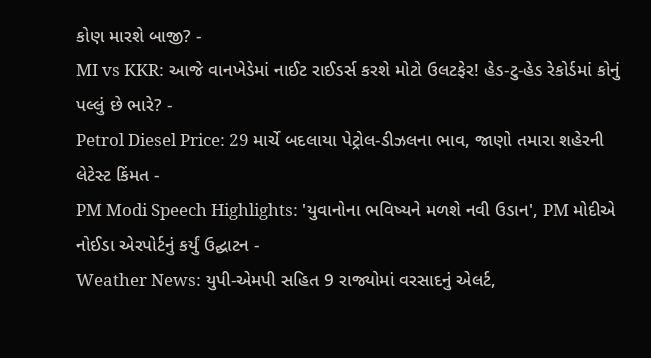કોણ મારશે બાજી? -
MI vs KKR: આજે વાનખેડેમાં નાઈટ રાઈડર્સ કરશે મોટો ઉલટફેર! હેડ-ટુ-હેડ રેકોર્ડમાં કોનું પલ્લું છે ભારે? -
Petrol Diesel Price: 29 માર્ચે બદલાયા પેટ્રોલ-ડીઝલના ભાવ, જાણો તમારા શહેરની લેટેસ્ટ કિંમત -
PM Modi Speech Highlights: 'યુવાનોના ભવિષ્યને મળશે નવી ઉડાન', PM મોદીએ નોઈડા એરપોર્ટનું કર્યું ઉદ્ઘાટન -
Weather News: યુપી-એમપી સહિત 9 રાજ્યોમાં વરસાદનું એલર્ટ,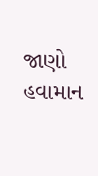જાણો હવામાન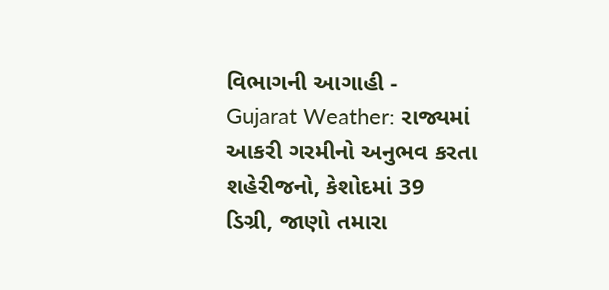વિભાગની આગાહી -
Gujarat Weather: રાજ્યમાં આકરી ગરમીનો અનુભવ કરતા શહેરીજનો, કેશોદમાં 39 ડિગ્રી, જાણો તમારા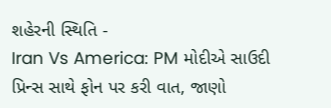શહેરની સ્થિતિ -
Iran Vs America: PM મોદીએ સાઉદી પ્રિન્સ સાથે ફોન પર કરી વાત, જાણો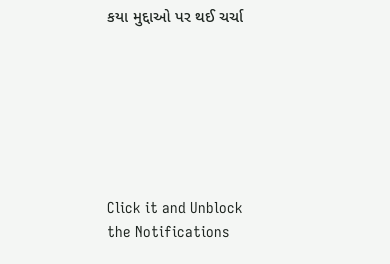કયા મુદ્દાઓ પર થઈ ચર્ચા







Click it and Unblock the Notifications